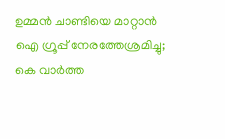ഉമ്മന്‍ ചാണ്ടിയെ മാറ്റാന്‍ ഐ ഗ്രൂപ്പ് നേരത്തേശ്രമിച്ചു; കെ വാര്‍ത്ത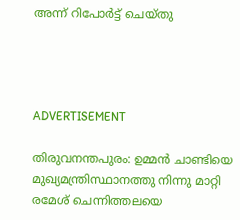അന്ന് റിപോര്‍ട്ട് ചെയ്തു




ADVERTISEMENT

തിരുവനന്തപുരം: ഉമ്മന്‍ ചാണ്ടിയെ മുഖ്യമന്ത്രിസ്ഥാനത്തു നിന്നു മാറ്റി രമേശ് ചെന്നിത്തലയെ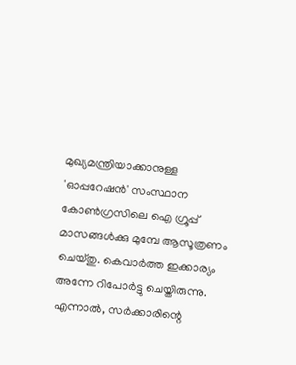മുഖ്യമന്ത്രിയാക്കാനുള്ള 'ഓപ്പറേഷന്‍' സംസ്ഥാന കോണ്‍ഗ്രസിലെ ഐ ഗ്രൂപ്പ് മാസങ്ങള്‍ക്കു മുമ്പേ ആസൂത്രണം ചെയ്തു. കെവാര്‍ത്ത ഇക്കാര്യം അന്നേ റിപോര്‍ട്ടു ചെയ്തിരുന്നു. എന്നാല്‍, സര്‍ക്കാരിന്റെ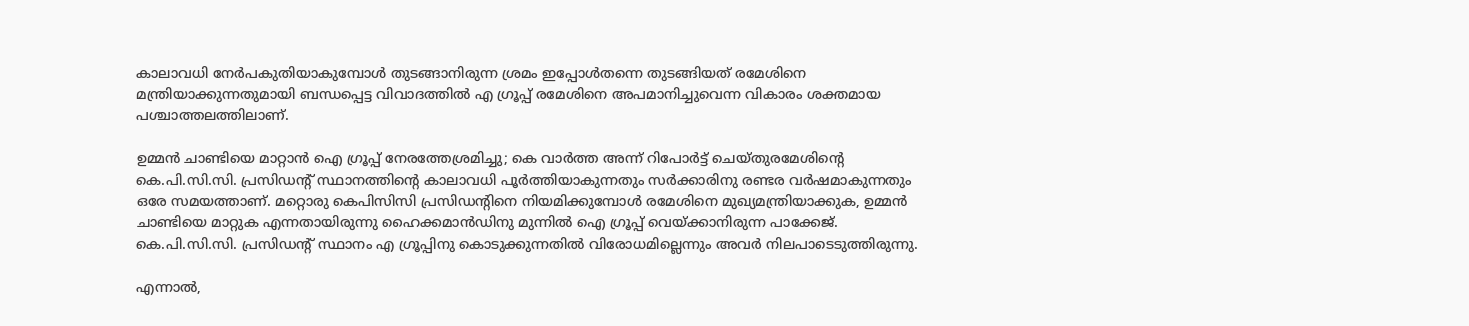കാലാവധി നേര്‍പകുതിയാകുമ്പോള്‍ തുടങ്ങാനിരുന്ന ശ്രമം ഇപ്പോള്‍തന്നെ തുടങ്ങിയത് രമേശിനെ മന്ത്രിയാക്കുന്നതുമായി ബന്ധപ്പെട്ട വിവാദത്തില്‍ എ ഗ്രൂപ്പ് രമേശിനെ അപമാനിച്ചുവെന്ന വികാരം ശക്തമായ പശ്ചാത്തലത്തിലാണ്.

ഉമ്മന്‍ ചാണ്ടിയെ മാറ്റാന്‍ ഐ ഗ്രൂപ്പ് നേരത്തേശ്രമിച്ചു; കെ വാര്‍ത്ത അന്ന് റിപോര്‍ട്ട് ചെയ്തുരമേശിന്റെ കെ.പി.സി.സി. പ്രസിഡന്റ് സ്ഥാനത്തിന്റെ കാലാവധി പൂര്‍ത്തിയാകുന്നതും സര്‍ക്കാരിനു രണ്ടര വര്‍ഷമാകുന്നതും ഒരേ സമയത്താണ്. മറ്റൊരു കെപിസിസി പ്രസിഡന്റിനെ നിയമിക്കുമ്പോള്‍ രമേശിനെ മുഖ്യമന്ത്രിയാക്കുക, ഉമ്മന്‍ ചാണ്ടിയെ മാറ്റുക എന്നതായിരുന്നു ഹൈക്കമാന്‍ഡിനു മുന്നില്‍ ഐ ഗ്രൂപ്പ് വെയ്ക്കാനിരുന്ന പാക്കേജ്. കെ.പി.സി.സി. പ്രസിഡന്റ് സ്ഥാനം എ ഗ്രൂപ്പിനു കൊടുക്കുന്നതില്‍ വിരോധമില്ലെന്നും അവര്‍ നിലപാടെടുത്തിരുന്നു.

എന്നാല്‍,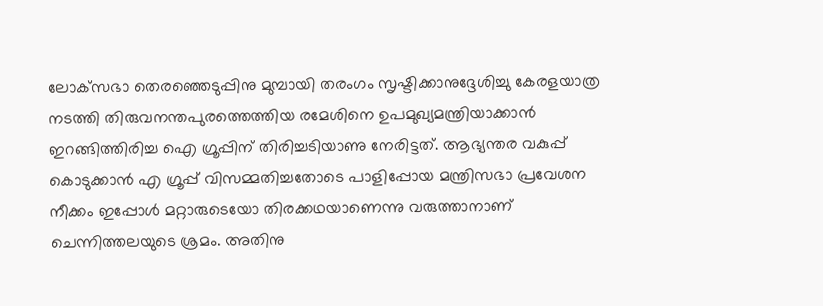ലോക്‌സഭാ തെരഞ്ഞെടുപ്പിനു മുമ്പായി തരംഗം സൃഷ്ടിക്കാനുദ്ദേശിച്ചു കേരളയാത്ര നടത്തി തിരുവനന്തപുരത്തെത്തിയ രമേശിനെ ഉപമുഖ്യമന്ത്രിയാക്കാന്‍ ഇറങ്ങിത്തിരിച്ച ഐ ഗ്രൂപ്പിന് തിരിച്ചടിയാണു നേരിട്ടത്. ആഭ്യന്തര വകുപ്പ് കൊടുക്കാന്‍ എ ഗ്രൂപ്പ് വിസമ്മതിച്ചതോടെ പാളിപ്പോയ മന്ത്രിസഭാ പ്രവേശന നീക്കം ഇപ്പോള്‍ മറ്റാരുടെയോ തിരക്കഥയാണെന്നു വരുത്താനാണ് ചെന്നിത്തലയുടെ ശ്രമം. അതിനു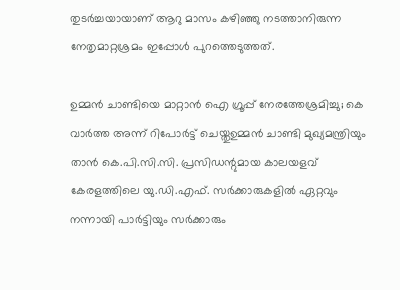തുടര്‍ച്ചയായാണ് ആറു മാസം കഴിഞ്ഞു നടത്താനിരുന്ന നേതൃമാറ്റശ്രമം ഇപ്പോള്‍ പുറത്തെടുത്തത്.

ഉമ്മന്‍ ചാണ്ടിയെ മാറ്റാന്‍ ഐ ഗ്രൂപ്പ് നേരത്തേശ്രമിച്ചു; കെ വാര്‍ത്ത അന്ന് റിപോര്‍ട്ട് ചെയ്തുഉമ്മന്‍ ചാണ്ടി മുഖ്യമന്ത്രിയും താന്‍ കെ.പി.സി.സി. പ്രസിഡന്റുമായ കാലയളവ് കേരളത്തിലെ യു.ഡി.എഫ്. സര്‍ക്കാരുകളില്‍ ഏറ്റവും നന്നായി പാര്‍ട്ടിയും സര്‍ക്കാരും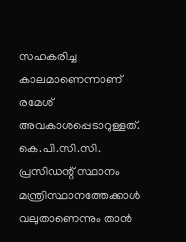സഹകരിച്ച കാലമാണെന്നാണ് രമേശ് അവകാശപ്പെടാറുള്ളത്. കെ.പി.സി.സി. പ്രസിഡന്റ് സ്ഥാനം മന്ത്രിസ്ഥാനത്തേക്കാള്‍ വലുതാണെന്നും താന്‍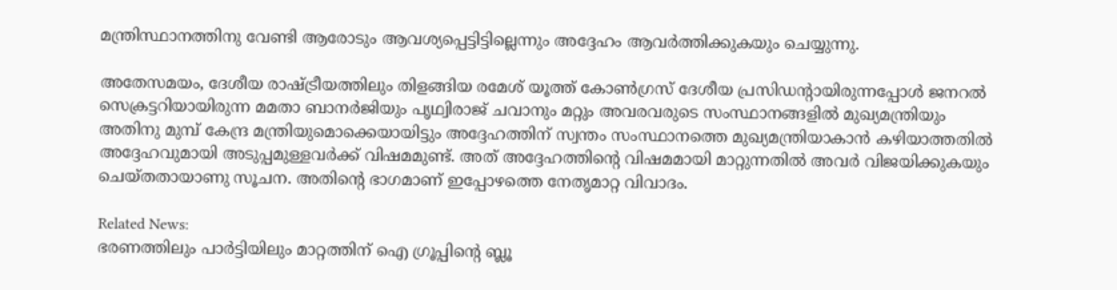മന്ത്രിസ്ഥാനത്തിനു വേണ്ടി ആരോടും ആവശ്യപ്പെട്ടിട്ടില്ലെന്നും അദ്ദേഹം ആവര്‍ത്തിക്കുകയും ചെയ്യുന്നു.

അതേസമയം, ദേശീയ രാഷ്ട്രീയത്തിലും തിളങ്ങിയ രമേശ് യൂത്ത് കോണ്‍ഗ്രസ് ദേശീയ പ്രസിഡന്റായിരുന്നപ്പോള്‍ ജനറല്‍ സെക്രട്ടറിയായിരുന്ന മമതാ ബാനര്‍ജിയും പൃഥ്വിരാജ് ചവാനും മറ്റും അവരവരുടെ സംസ്ഥാനങ്ങളില്‍ മുഖ്യമന്ത്രിയും അതിനു മുമ്പ് കേന്ദ്ര മന്ത്രിയുമൊക്കെയായിട്ടും അദ്ദേഹത്തിന് സ്വന്തം സംസ്ഥാനത്തെ മുഖ്യമന്ത്രിയാകാന്‍ കഴിയാത്തതില്‍ അദ്ദേഹവുമായി അടുപ്പമുള്ളവര്‍ക്ക് വിഷമമുണ്ട്. അത് അദ്ദേഹത്തിന്റെ വിഷമമായി മാറ്റുന്നതില്‍ അവര്‍ വിജയിക്കുകയും ചെയ്തതായാണു സൂചന. അതിന്റെ ഭാഗമാണ് ഇപ്പോഴത്തെ നേതൃമാറ്റ വിവാദം.

Related News:
ഭരണത്തിലും പാര്‍ട്ടിയിലും മാറ്റത്തിന് ഐ ഗ്രൂപ്പിന്റെ ബ്ലൂ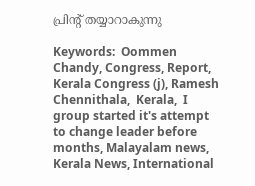പ്രിന്റ് തയ്യാറാകുന്നു

Keywords:  Oommen Chandy, Congress, Report, Kerala Congress (j), Ramesh Chennithala,  Kerala,  I group started it's attempt to change leader before months, Malayalam news, Kerala News, International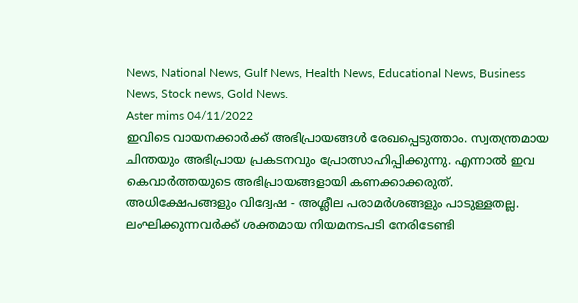News, National News, Gulf News, Health News, Educational News, Business News, Stock news, Gold News.
Aster mims 04/11/2022
ഇവിടെ വായനക്കാർക്ക് അഭിപ്രായങ്ങൾ രേഖപ്പെടുത്താം. സ്വതന്ത്രമായ ചിന്തയും അഭിപ്രായ പ്രകടനവും പ്രോത്സാഹിപ്പിക്കുന്നു. എന്നാൽ ഇവ കെവാർത്തയുടെ അഭിപ്രായങ്ങളായി കണക്കാക്കരുത്. അധിക്ഷേപങ്ങളും വിദ്വേഷ - അശ്ലീല പരാമർശങ്ങളും പാടുള്ളതല്ല. ലംഘിക്കുന്നവർക്ക് ശക്തമായ നിയമനടപടി നേരിടേണ്ടി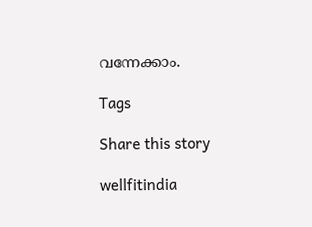വന്നേക്കാം.

Tags

Share this story

wellfitindia